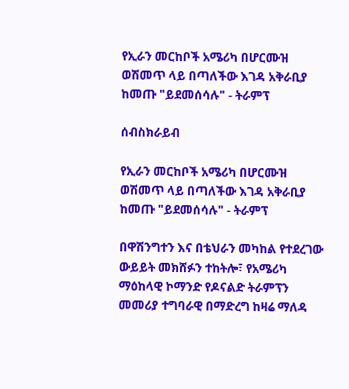የኢራን መርከቦች አሜሪካ በሆርሙዝ ወሽመጥ ላይ በጣለችው እገዳ አቅራቢያ ከመጡ "ይደመሰሳሉ" - ትራምፕ

ሰብስክራይብ

የኢራን መርከቦች አሜሪካ በሆርሙዝ ወሽመጥ ላይ በጣለችው እገዳ አቅራቢያ ከመጡ "ይደመሰሳሉ" - ትራምፕ

በዋሽንግተን እና በቴህራን መካከል የተደረገው ውይይት መክሸፉን ተከትሎ፣ የአሜሪካ ማዕከላዊ ኮማንድ የዶናልድ ትራምፕን መመሪያ ተግባራዊ በማድረግ ከዛሬ ማለዳ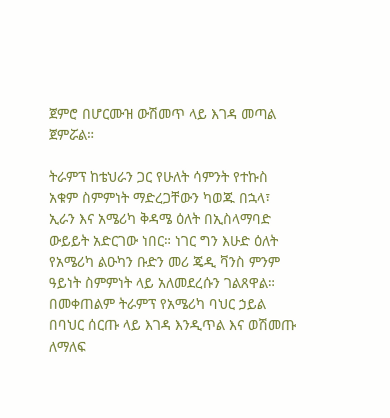ጀምሮ በሆርሙዝ ውሽመጥ ላይ እገዳ መጣል ጀምሯል።

ትራምፕ ከቴህራን ጋር የሁለት ሳምንት የተኩስ አቁም ስምምነት ማድረጋቸውን ካወጁ በኋላ፣ ኢራን እና አሜሪካ ቅዳሜ ዕለት በኢስላማባድ ውይይት አድርገው ነበር። ነገር ግን እሁድ ዕለት የአሜሪካ ልዑካን ቡድን መሪ ጄዲ ቫንስ ምንም ዓይነት ስምምነት ላይ አለመደረሱን ገልጸዋል። በመቀጠልም ትራምፕ የአሜሪካ ባህር ኃይል በባህር ሰርጡ ላይ እገዳ እንዲጥል እና ወሽመጡ ለማለፍ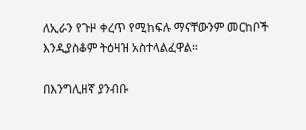ለኢራን የጉዞ ቀረጥ የሚከፍሉ ማናቸውንም መርከቦች እንዲያስቆም ትዕዛዝ አስተላልፈዋል።

በእንግሊዘኛ ያንብቡ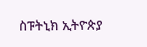ስፑትኒክ ኢትዮጵያ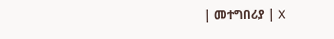| መተግበሪያ | X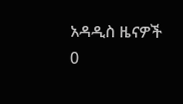አዳዲስ ዜናዎች
0